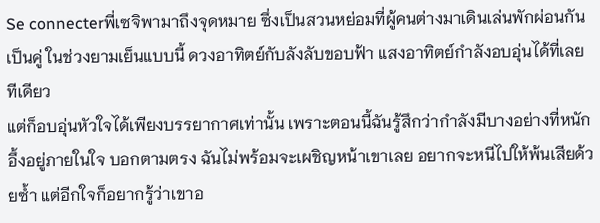Se connecterพี่เซจิพามาถึงจุดหมาย ซึ่งเป็นสวนหย่อมที่ผู้คนต่างมาเดินเล่นพักผ่อนกันเป็นคู่ ในช่วงยามเย็นแบบนี้ ดวงอาทิตย์กับลังลับขอบฟ้า แสงอาทิตย์กำลังอบอุ่นได้ที่เลยทีเดียว
แต่ก็อบอุ่นหัวใจได้เพียงบรรยากาศเท่านั้น เพราะตอนนี้ฉันรู้สึกว่ากำลังมีบางอย่างที่หนักอึ้งอยู่ภายในใจ บอกตามตรง ฉันไม่พร้อมจะเผชิญหน้าเขาเลย อยากจะหนีไปให้พ้นเสียด้วยซ้ำ แต่อีกใจก็อยากรู้ว่าเขาอ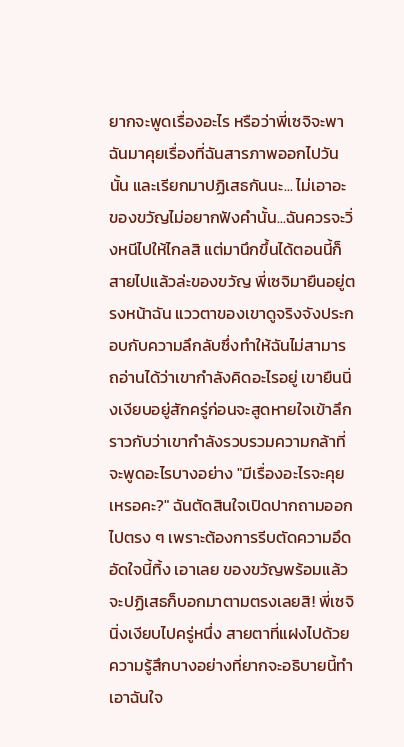ยากจะพูดเรื่องอะไร หรือว่าพี่เซจิจะพาฉันมาคุยเรื่องที่ฉันสารภาพออกไปวันนั้น และเรียกมาปฏิเสธกันนะ... ไม่เอาอะ ของขวัญไม่อยากฟังคำนั้น...ฉันควรจะวิ่งหนีไปให้ไกลสิ แต่มานึกขึ้นได้ตอนนี้ก็สายไปแล้วล่ะของขวัญ พี่เซจิมายืนอยู่ตรงหน้าฉัน แววตาของเขาดูจริงจังประกอบกับความลึกลับซึ่งทำให้ฉันไม่สามารถอ่านได้ว่าเขากำลังคิดอะไรอยู่ เขายืนนิ่งเงียบอยู่สักครู่ก่อนจะสูดหายใจเข้าลึก ราวกับว่าเขากำลังรวบรวมความกล้าที่จะพูดอะไรบางอย่าง "มีเรื่องอะไรจะคุยเหรอคะ?" ฉันตัดสินใจเปิดปากถามออกไปตรง ๆ เพราะต้องการรีบตัดความอึดอัดใจนี้ทิ้ง เอาเลย ของขวัญพร้อมแล้ว จะปฏิเสธก็บอกมาตามตรงเลยสิ! พี่เซจินิ่งเงียบไปครู่หนึ่ง สายตาที่แฝงไปด้วยความรู้สึกบางอย่างที่ยากจะอธิบายนี้ทำเอาฉันใจ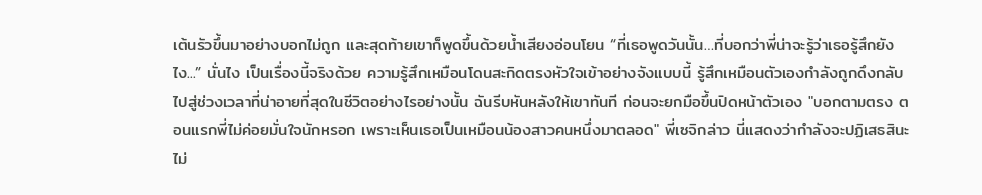เต้นรัวขึ้นมาอย่างบอกไม่ถูก และสุดท้ายเขาก็พูดขึ้นด้วยน้ำเสียงอ่อนโยน “ที่เธอพูดวันนั้น…ที่บอกว่าพี่น่าจะรู้ว่าเธอรู้สึกยังไง...” นั่นไง เป็นเรื่องนี้จริงด้วย ความรู้สึกเหมือนโดนสะกิดตรงหัวใจเข้าอย่างจังแบบนี้ รู้สึกเหมือนตัวเองกำลังถูกดึงกลับไปสู่ช่วงเวลาที่น่าอายที่สุดในชีวิตอย่างไรอย่างนั้น ฉันรีบหันหลังให้เขาทันที ก่อนจะยกมือขึ้นปิดหน้าตัวเอง "บอกตามตรง ตอนแรกพี่ไม่ค่อยมั่นใจนักหรอก เพราะเห็นเธอเป็นเหมือนน้องสาวคนหนึ่งมาตลอด" พี่เซจิกล่าว นี่แสดงว่ากำลังจะปฏิเสธสินะ ไม่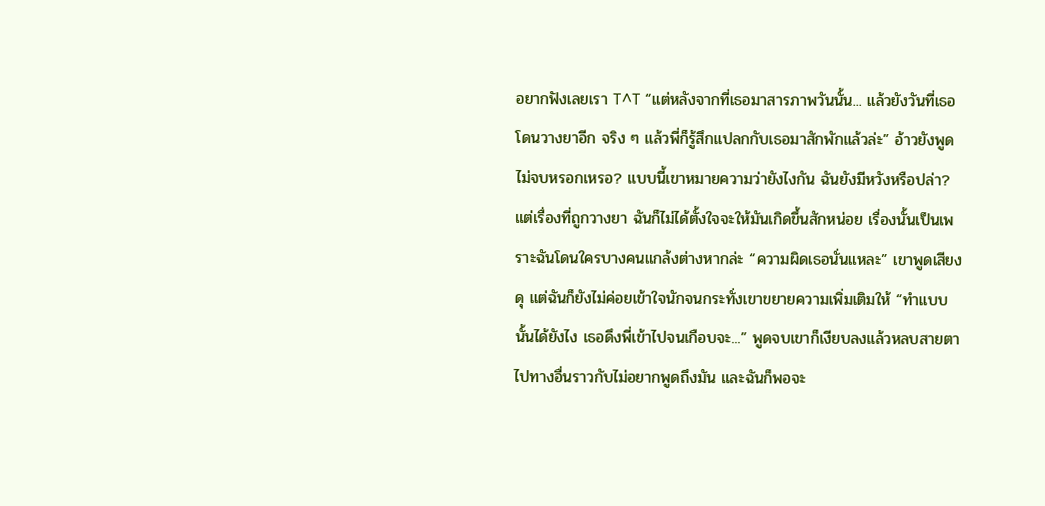อยากฟังเลยเรา T^T “แต่หลังจากที่เธอมาสารภาพวันนั้น... แล้วยังวันที่เธอโดนวางยาอีก จริง ๆ แล้วพี่ก็รู้สึกแปลกกับเธอมาสักพักแล้วล่ะ” อ้าวยังพูดไม่จบหรอกเหรอ? แบบนี้เขาหมายความว่ายังไงกัน ฉันยังมีหวังหรือปล่า? แต่เรื่องที่ถูกวางยา ฉันก็ไม่ได้ตั้งใจจะให้มันเกิดขึ้นสักหน่อย เรื่องนั้นเป็นเพราะฉันโดนใครบางคนแกล้งต่างหากล่ะ “ความผิดเธอนั่นแหละ” เขาพูดเสียงดุ แต่ฉันก็ยังไม่ค่อยเข้าใจนักจนกระทั่งเขาขยายความเพิ่มเติมให้ “ทำแบบนั้นได้ยังไง เธอดึงพี่เข้าไปจนเกือบจะ...” พูดจบเขาก็เงียบลงแล้วหลบสายตาไปทางอื่นราวกับไม่อยากพูดถึงมัน และฉันก็พอจะ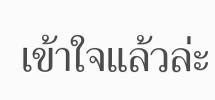เข้าใจแล้วล่ะ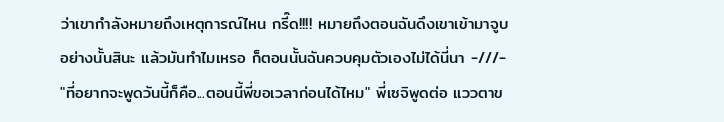ว่าเขากำลังหมายถึงเหตุการณ์ไหน กรี๊ด!!!! หมายถึงตอนฉันดึงเขาเข้ามาจูบอย่างนั้นสินะ แล้วมันทำไมเหรอ ก็ตอนนั้นฉันควบคุมตัวเองไม่ได้นี่นา -///- "ที่อยากจะพูดวันนี้ก็คือ...ตอนนี้พี่ขอเวลาก่อนได้ไหม" พี่เซจิพูดต่อ แววตาข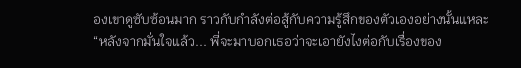องเขาดูซับซ้อนมาก ราวกับกำลังต่อสู้กับความรู้สึกของตัวเองอย่างนั้นแหละ “หลังจากมั่นใจแล้ว... พี่จะมาบอกเธอว่าจะเอายังไงต่อกับเรื่องของ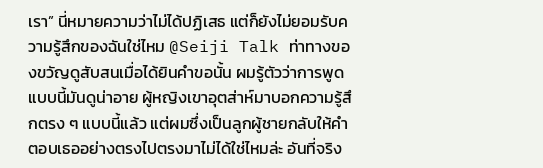เรา” นี่หมายความว่าไม่ได้ปฏิเสธ แต่ก็ยังไม่ยอมรับความรู้สึกของฉันใช่ไหม @Seiji Talk ท่าทางของขวัญดูสับสนเมื่อได้ยินคำขอนั้น ผมรู้ตัวว่าการพูดแบบนี้มันดูน่าอาย ผู้หญิงเขาอุตส่าห์มาบอกความรู้สึกตรง ๆ แบบนี้แล้ว แต่ผมซึ่งเป็นลูกผู้ชายกลับให้คำตอบเธออย่างตรงไปตรงมาไม่ได้ใช่ไหมล่ะ อันที่จริง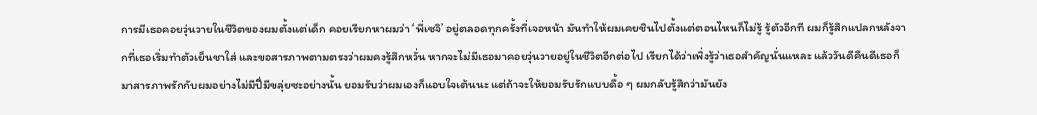การมีเธอคอยวุ่นวายในชีวิตของผมตั้งแต่เด็ก คอยเรียกหาผมว่า ‘พี่เซจิ’ อยู่ตลอดทุกครั้งที่เจอหน้า มันทำให้ผมเคยชินไปตั้งแต่ตอนไหนก็ไม่รู้ รู้ตัวอีกที ผมก็รู้สึกแปลกหลังจากที่เธอเริ่มทำตัวเย็นชาใส่ และขอสารภาพตามตรงว่าผมคงรู้สึกหวั่น หากจะไม่มีเธอมาคอยวุ่นวายอยู่ในชีวิตอีกต่อไป เรียกได้ว่าเพิ่งรู้ว่าเธอสำคัญนั่นแหละ แล้ววันดีคืนดีเธอก็มาสารภาพรักกับผมอย่างไม่มีปี่มีขลุ่ยซะอย่างนั้น ยอมรับว่าผมเองก็แอบใจเต้นนะ แต่ถ้าจะให้ยอมรับรักแบบดื้อ ๆ ผมกลับรู้สึกว่ามันยัง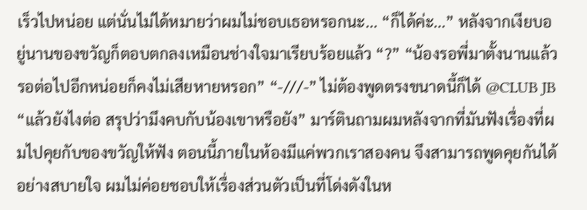เร็วไปหน่อย แต่นั่นไม่ได้หมายว่าผมไม่ชอบเธอหรอกนะ... “ก็ได้ค่ะ...” หลังจากเงียบอยู่นานของขวัญก็ตอบตกลงเหมือนช่างใจมาเรียบร้อยแล้ว “?” “น้องรอพี่มาตั้งนานแล้ว รอต่อไปอีกหน่อยก็คงไม่เสียหายหรอก” “-///-” ไม่ต้องพูดตรงขนาดนี้ก็ได้ @CLUB JB “แล้วยังไงต่อ สรุปว่ามึงคบกับน้องเขาหรือยัง” มาร์ตินถามผมหลังจากที่มันฟังเรื่องที่ผมไปคุยกับของขวัญให้ฟัง ตอนนี้ภายในห้องมีแค่พวกเราสองคน จึงสามารถพูดคุยกันได้อย่างสบายใจ ผมไม่ค่อยชอบให้เรื่องส่วนตัวเป็นที่โด่งดังในห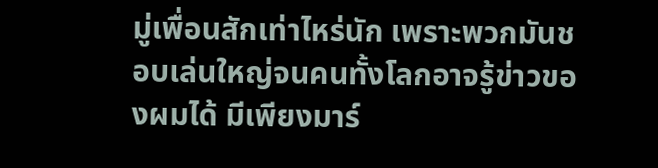มู่เพื่อนสักเท่าไหร่นัก เพราะพวกมันชอบเล่นใหญ่จนคนทั้งโลกอาจรู้ข่าวของผมได้ มีเพียงมาร์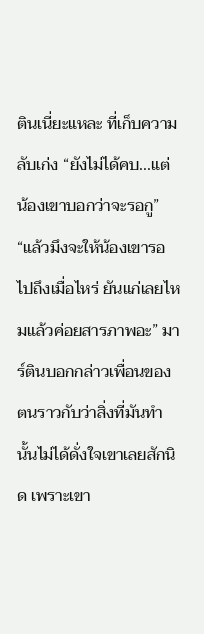ตินเนี่ยะแหละ ที่เก็บความลับเก่ง “ยังไม่ได้คบ...แต่น้องเขาบอกว่าจะรอกู” “แล้วมึงจะให้น้องเขารอไปถึงเมื่อไหร่ ยันแก่เลยไหมแล้วค่อยสารภาพอะ” มาร์ตินบอกกล่าวเพื่อนของตนราวกับว่าสิ่งที่มันทำนั้นไม่ได้ดั่งใจเขาเลยสักนิด เพราะเขา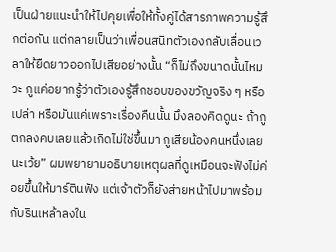เป็นฝ่ายแนะนำให้ไปคุยเพื่อให้ทั้งคู่ได้สารภาพความรู้สึกต่อกัน แต่กลายเป็นว่าเพื่อนสนิทตัวเองกลับเลื่อนเวลาให้ยืดยาวออกไปเสียอย่างนั้น “ก็ไม่ถึงขนาดนั้นไหมวะ กูแค่อยากรู้ว่าตัวเองรู้สึกชอบของขวัญจริง ๆ หรือเปล่า หรือมันแค่เพราะเรื่องคืนนั้น มึงลองคิดดูนะ ถ้ากูตกลงคบเลยแล้วเกิดไม่ใช่ขึ้นมา กูเสียน้องคนหนึ่งเลยนะเว้ย” ผมพยายามอธิบายเหตุผลที่ดูเหมือนจะฟังไม่ค่อยขึ้นให้มาร์ตินฟัง แต่เจ้าตัวก็ยังส่ายหน้าไปมาพร้อมกับรินเหล้าลงใน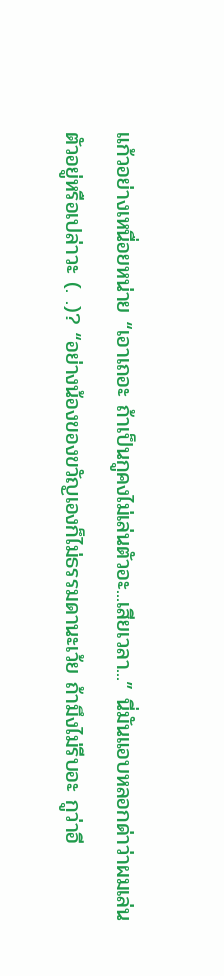แก้วอย่างเหนื่อยหน่าย “เอาเถอะ ถ้าเป็นกูคงไม่เล่นตัวอะ...เสียเวลา...” นี่มันแอบหลอกด่าว่าผมเล่นตัวอยู่หรือเปล่าวะ (. .)? “อย่างน้องของขวัญเองก็ไม่ธรรมดานะเว้ย ถ้ามึงไม่รีบอะ กูว่าอี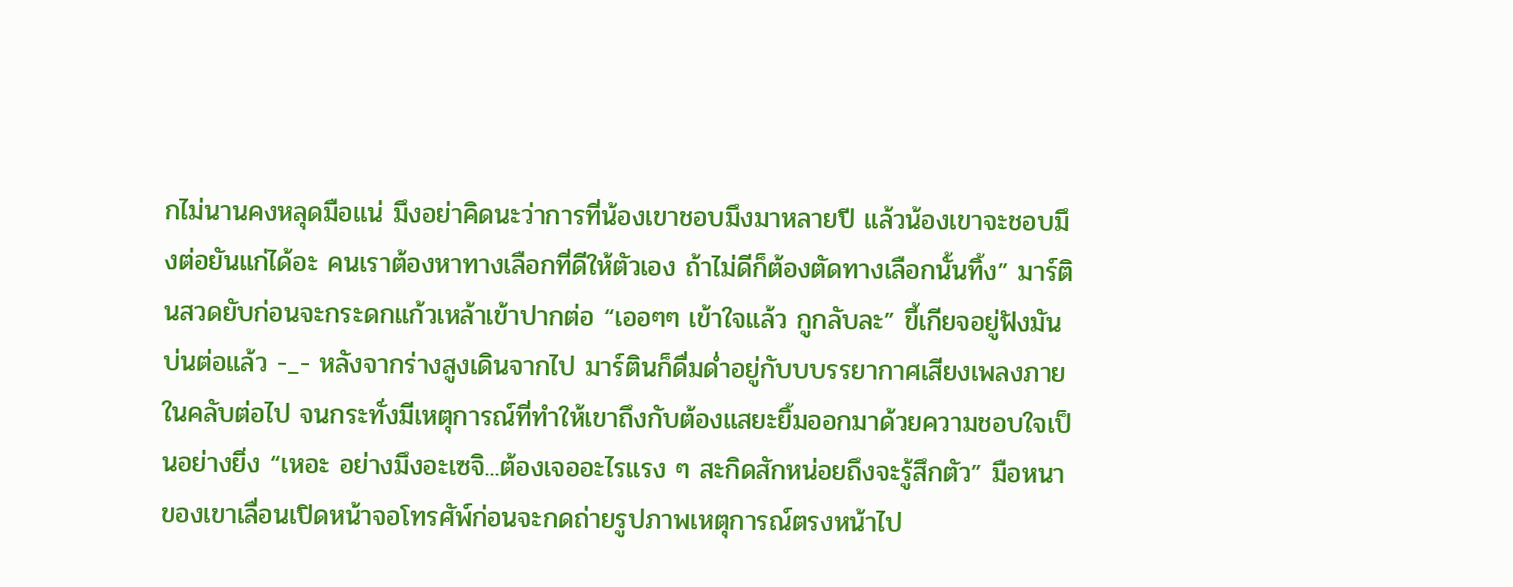กไม่นานคงหลุดมือแน่ มึงอย่าคิดนะว่าการที่น้องเขาชอบมึงมาหลายปี แล้วน้องเขาจะชอบมึงต่อยันแก่ได้อะ คนเราต้องหาทางเลือกที่ดีให้ตัวเอง ถ้าไม่ดีก็ต้องตัดทางเลือกนั้นทิ้ง” มาร์ตินสวดยับก่อนจะกระดกแก้วเหล้าเข้าปากต่อ “เออๆๆ เข้าใจแล้ว กูกลับละ” ขี้เกียจอยู่ฟังมันบ่นต่อแล้ว -_- หลังจากร่างสูงเดินจากไป มาร์ตินก็ดื่มด่ำอยู่กับบบรรยากาศเสียงเพลงภายในคลับต่อไป จนกระทั่งมีเหตุการณ์ที่ทำให้เขาถึงกับต้องแสยะยิ้มออกมาด้วยความชอบใจเป็นอย่างยิ่ง “เหอะ อย่างมึงอะเซจิ...ต้องเจออะไรแรง ๆ สะกิดสักหน่อยถึงจะรู้สึกตัว” มือหนาของเขาเลื่อนเปิดหน้าจอโทรศัพ์ก่อนจะกดถ่ายรูปภาพเหตุการณ์ตรงหน้าไป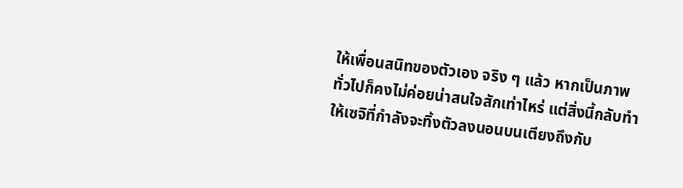ให้เพื่อนสนิทของตัวเอง จริง ๆ แล้ว หากเป็นภาพทั่วไปก็คงไม่ค่อยน่าสนใจสักเท่าไหร่ แต่สิ่งนี้กลับทำให้เซจิที่กำลังจะทิ้งตัวลงนอนบนเตียงถึงกับ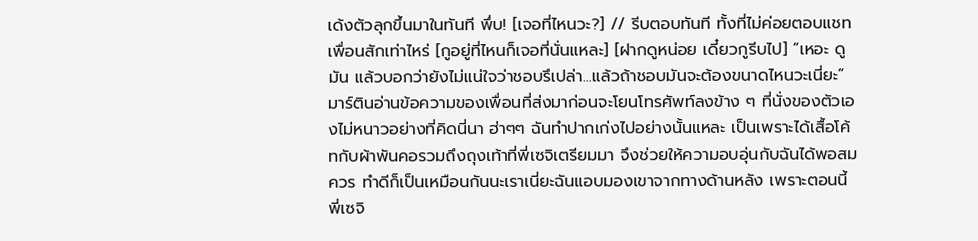เด้งตัวลุกขึ้นมาในทันที พึ่บ! [เจอที่ไหนวะ?] // รีบตอบทันที ทั้งที่ไม่ค่อยตอบแชทเพื่อนสักเท่าไหร่ [กูอยู่ที่ไหนก็เจอที่นั่นแหละ] [ฝากดูหน่อย เดี๋ยวกูรีบไป] “เหอะ ดูมัน แล้วบอกว่ายังไม่แน่ใจว่าชอบรึเปล่า...แล้วถ้าชอบมันจะต้องขนาดไหนวะเนี่ยะ” มาร์ตินอ่านข้อความของเพื่อนที่ส่งมาก่อนจะโยนโทรศัพท์ลงข้าง ๆ ที่นั่งของตัวเองไม่หนาวอย่างที่คิดนี่นา ฮ่าๆๆ ฉันทำปากเก่งไปอย่างนั้นแหละ เป็นเพราะได้เสื้อโค้ทกับผ้าพันคอรวมถึงถุงเท้าที่พี่เซจิเตรียมมา จึงช่วยให้ความอบอุ่นกับฉันได้พอสมควร ทำดีก็เป็นเหมือนกันนะเราเนี่ยะฉันแอบมองเขาจากทางด้านหลัง เพราะตอนนี้พี่เซจิ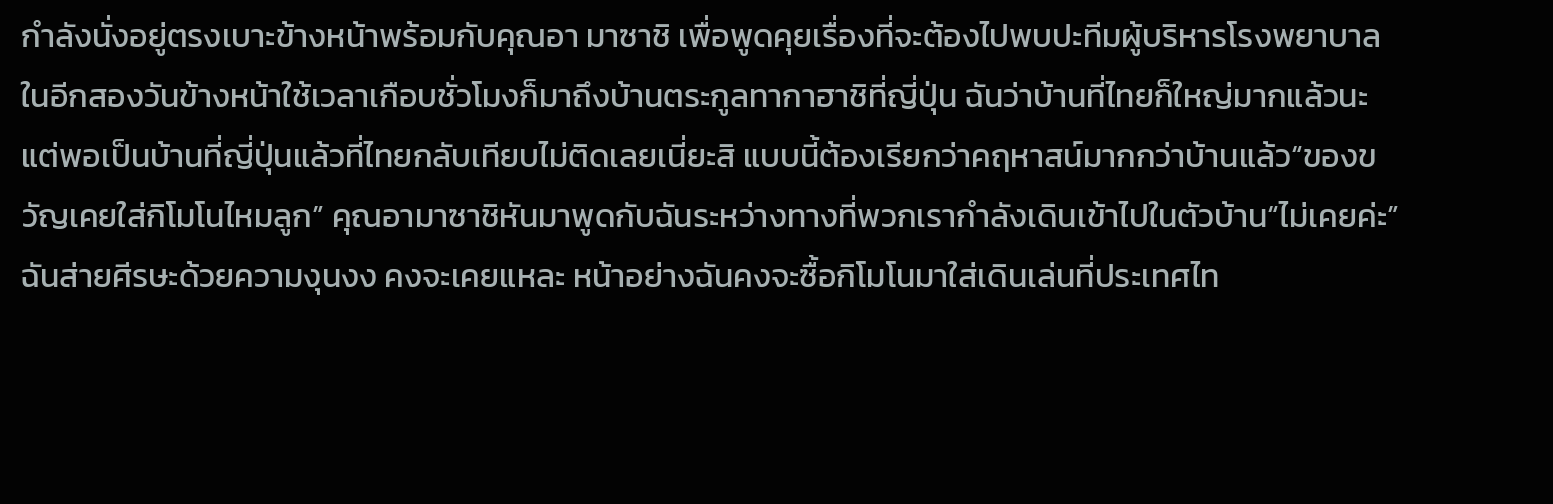กำลังนั่งอยู่ตรงเบาะข้างหน้าพร้อมกับคุณอา มาซาชิ เพื่อพูดคุยเรื่องที่จะต้องไปพบปะทีมผู้บริหารโรงพยาบาลในอีกสองวันข้างหน้าใช้เวลาเกือบชั่วโมงก็มาถึงบ้านตระกูลทากาฮาชิที่ญี่ปุ่น ฉันว่าบ้านที่ไทยก็ใหญ่มากแล้วนะ แต่พอเป็นบ้านที่ญี่ปุ่นแล้วที่ไทยกลับเทียบไม่ติดเลยเนี่ยะสิ แบบนี้ต้องเรียกว่าคฤหาสน์มากกว่าบ้านแล้ว“ของขวัญเคยใส่กิโมโนไหมลูก” คุณอามาซาชิหันมาพูดกับฉันระหว่างทางที่พวกเรากำลังเดินเข้าไปในตัวบ้าน“ไม่เคยค่ะ” ฉันส่ายศีรษะด้วยความงุนงง คงจะเคยแหละ หน้าอย่างฉันคงจะซื้อกิโมโนมาใส่เดินเล่นที่ประเทศไท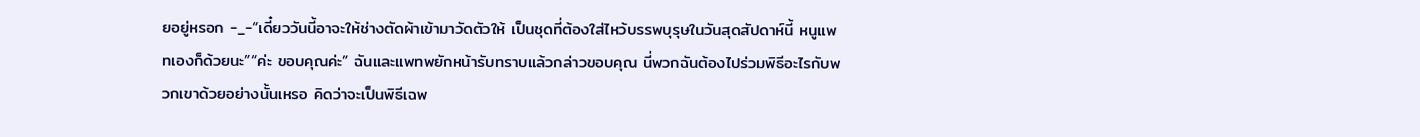ยอยู่หรอก -_-“เดี๋ยววันนี้อาจะให้ช่างตัดผ้าเข้ามาวัดตัวให้ เป็นชุดที่ต้องใส่ไหว้บรรพบุรุษในวันสุดสัปดาห์นี้ หนูแพทเองก็ด้วยนะ”“ค่ะ ขอบคุณค่ะ” ฉันและแพทพยักหน้ารับทราบแล้วกล่าวขอบคุณ นี่พวกฉันต้องไปร่วมพิธีอะไรกับพวกเขาด้วยอย่างนั้นเหรอ คิดว่าจะเป็นพิธีเฉพ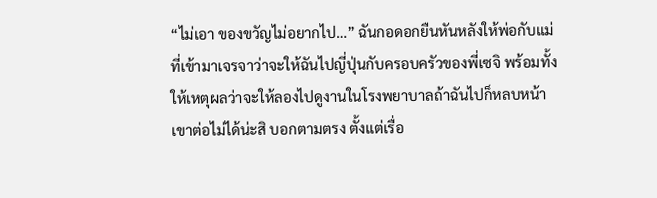“ไม่เอา ของขวัญไม่อยากไป…” ฉันกอดอกยืนหันหลังให้พ่อกับแม่ที่เข้ามาเจรจาว่าจะให้ฉันไปญี่ปุ่นกับครอบครัวของพี่เซจิ พร้อมทั้งให้เหตุผลว่าจะให้ลองไปดูงานในโรงพยาบาลถ้าฉันไปก็หลบหน้าเขาต่อไม่ได้น่ะสิ บอกตามตรง ตั้งแต่เรื่อ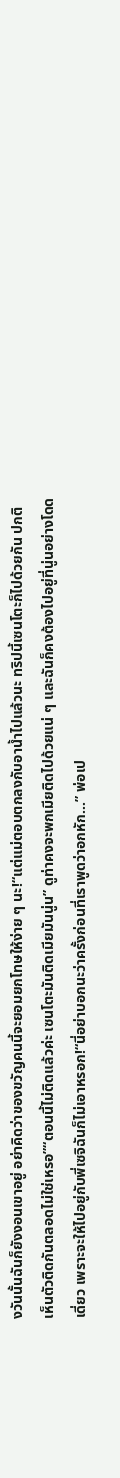งวันนั้นฉันก็ยังงอนเขาอยู่ อย่าคิดว่าของขวัญคนนี้จะยอมยกโทษให้ง่าย ๆ นะ!“แต่แม่ตอบตกลงกับอาน้ำไปแล้วนะ ทริปนี้เซนโตะก็ไปด้วยกัน ปกติเห็นตัวติดกันตลอดไม่ใช่เหรอ”“ตอนนี้ไม่ติดแล้วค่ะ เซนโตะมันติดเมียมันนู่น” ดูท่าคงจะพกเมียติดไปด้วยแน่ ๆ และฉันก็คงต้องไปอยู่ที่นู่นอย่างโดดเดี่ยว เพราะจะให้ไปอยู่กับพี่เซจิฉันก็ไม่เอาหรอก!“นี่อย่าบอกนะว่าครั้งก่อนที่เราพูดว่าอกหัก…” พ่อเป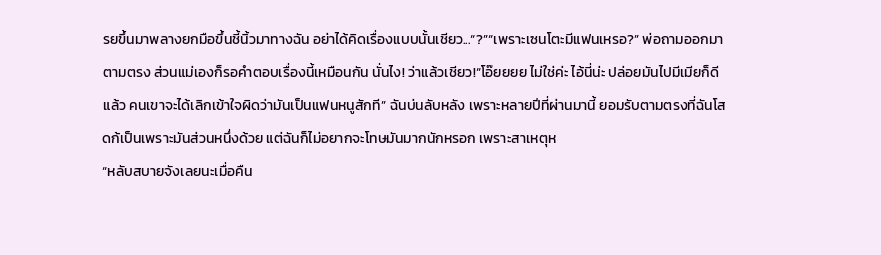รยขึ้นมาพลางยกมือขึ้นชี้นิ้วมาทางฉัน อย่าได้คิดเรื่องแบบนั้นเชียว...“?”“เพราะเซนโตะมีแฟนเหรอ?” พ่อถามออกมาตามตรง ส่วนแม่เองก็รอคำตอบเรื่องนี้เหมือนกัน นั่นไง! ว่าแล้วเชียว!“โอ๊ยยยย ไม่ใช่ค่ะ ไอ้นี่น่ะ ปล่อยมันไปมีเมียก็ดีแล้ว คนเขาจะได้เลิกเข้าใจผิดว่ามันเป็นแฟนหนูสักที” ฉันบ่นลับหลัง เพราะหลายปีที่ผ่านมานี้ ยอมรับตามตรงที่ฉันโสดก้เป็นเพราะมันส่วนหนึ่งด้วย แต่ฉันก็ไม่อยากจะโทษมันมากนักหรอก เพราะสาเหตุห
“หลับสบายจังเลยนะเมื่อคืน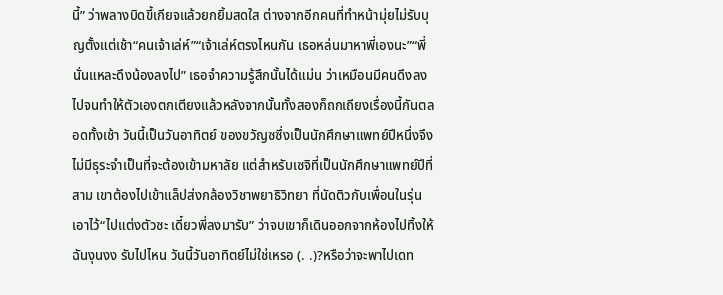นี้” ว่าพลางบิดขี้เกียจแล้วยกยิ้มสดใส ต่างจากอีกคนที่ทำหน้ามุ่ยไม่รับบุญตั้งแต่เช้า“คนเจ้าเล่ห์”“เจ้าเล่ห์ตรงไหนกัน เธอหล่นมาหาพี่เองนะ”“พี่นั่นแหละดึงน้องลงไป” เธอจำความรู้สึกนั้นได้แม่น ว่าเหมือนมีคนดึงลงไปจนทำให้ตัวเองตกเตียงแล้วหลังจากนั้นทั้งสองก็ถกเถียงเรื่องนี้กันตลอดทั้งเช้า วันนี้เป็นวันอาทิตย์ ของขวัญซซึ่งเป็นนักศึกษาแพทย์ปีหนึ่งจึงไม่มีธุระจำเป็นที่จะต้องเข้ามหาลัย แต่สำหรับเซจิที่เป็นนักศึกษาแพทย์ปีที่สาม เขาต้องไปเข้าแล็ปส่งกล้องวิชาพยาธิวิทยา ที่นัดติวกับเพื่อนในรุ่นเอาไว้“ไปแต่งตัวซะ เดี๋ยวพี่ลงมารับ” ว่าจบเขาก็เดินออกจากห้องไปทิ้งให้ฉันงุนงง รับไปไหน วันนี้วันอาทิตย์ไม่ใช่เหรอ (. .)?หรือว่าจะพาไปเดท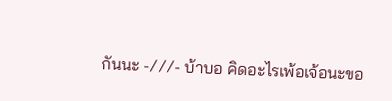กันนะ -///- บ้าบอ คิดอะไรเพ้อเจ้อนะขอ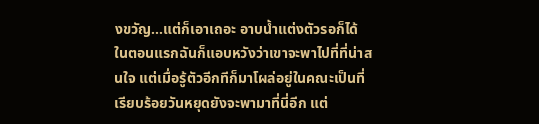งขวัญ...แต่ก็เอาเถอะ อาบน้ำแต่งตัวรอก็ได้ ในตอนแรกฉันก็แอบหวังว่าเขาจะพาไปที่ที่น่าสนใจ แต่เมื่อรู้ตัวอีกทีก็มาโผล่อยู่ในคณะเป็นที่เรียบร้อยวันหยุดยังจะพามาที่นี่อีก แต่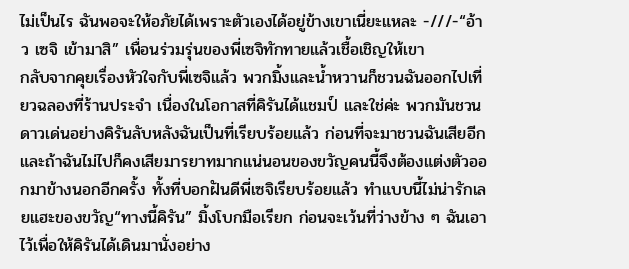ไม่เป็นไร ฉันพอจะให้อภัยได้เพราะตัวเองได้อยู่ข้างเขาเนี่ยะแหละ -///-“อ้าว เซจิ เข้ามาสิ” เพื่อนร่วมรุ่นของพี่เซจิทักทายแล้วเชื้อเชิญให้เขา
กลับจากคุยเรื่องหัวใจกับพี่เซจิแล้ว พวกมิ้งและน้ำหวานก็ชวนฉันออกไปเที่ยวฉลองที่ร้านประจำ เนื่องในโอกาสที่คิรันได้แชมป์ และใช่ค่ะ พวกมันชวนดาวเด่นอย่างคิรันลับหลังฉันเป็นที่เรียบร้อยแล้ว ก่อนที่จะมาชวนฉันเสียอีก และถ้าฉันไม่ไปก็คงเสียมารยาทมากแน่นอนของขวัญคนนี้จึงต้องแต่งตัวออกมาข้างนอกอีกครั้ง ทั้งที่บอกฝันดีพี่เซจิเรียบร้อยแล้ว ทำแบบนี้ไม่น่ารักเลยแฮะของขวัญ“ทางนี้คิรัน” มิ้งโบกมือเรียก ก่อนจะเว้นที่ว่างข้าง ๆ ฉันเอาไว้เพื่อให้คิรันได้เดินมานั่งอย่าง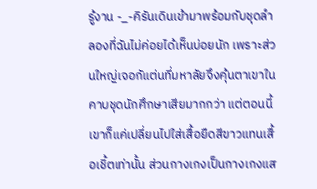รู้งาน -_-คิรันเดินเข้ามาพร้อมกับชุดลำลองที่ฉันไม่ค่อยได้เห็นบ่อยนัก เพราะส่วนใหญ่เจอกัแต่นที่มหาลัยจึงคุ้นตาเขาในคาบชุดนักศึกษาเสียมากกว่า แต่ตอนนี้เขาก็แค่เปลี่ยนไปใส่เสื้อยืดสีขาวแทนเสื้อเชิ้ตเท่านั้น ส่วนกางเกงเป็นกางเกงแส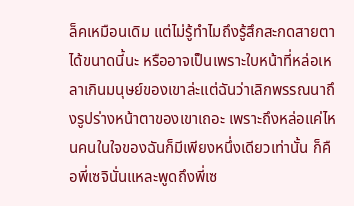ล็คเหมือนเดิม แต่ไม่รู้ทำไมถึงรู้สึกสะกดสายตาได้ขนาดนี้นะ หรืออาจเป็นเพราะใบหน้าที่หล่อเหลาเกินมนุษย์ของเขาล่ะแต่ฉันว่าเลิกพรรณนาถึงรูปร่างหน้าตาของเขาเถอะ เพราะถึงหล่อแค่ไหนคนในใจของฉันก็มีเพียงหนึ่งเดียวเท่านั้น ก็คือพี่เซจินั่นแหละพูดถึงพี่เซ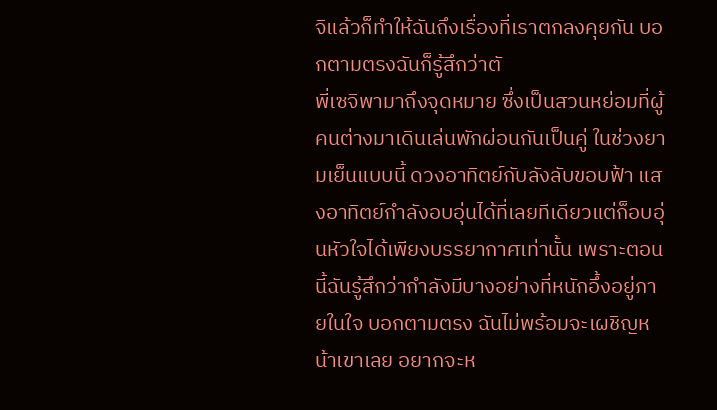จิแล้วก็ทำให้ฉันถึงเรื่องที่เราตกลงคุยกัน บอกตามตรงฉันก็รู้สึกว่าตั
พี่เซจิพามาถึงจุดหมาย ซึ่งเป็นสวนหย่อมที่ผู้คนต่างมาเดินเล่นพักผ่อนกันเป็นคู่ ในช่วงยามเย็นแบบนี้ ดวงอาทิตย์กับลังลับขอบฟ้า แสงอาทิตย์กำลังอบอุ่นได้ที่เลยทีเดียวแต่ก็อบอุ่นหัวใจได้เพียงบรรยากาศเท่านั้น เพราะตอนนี้ฉันรู้สึกว่ากำลังมีบางอย่างที่หนักอึ้งอยู่ภายในใจ บอกตามตรง ฉันไม่พร้อมจะเผชิญหน้าเขาเลย อยากจะห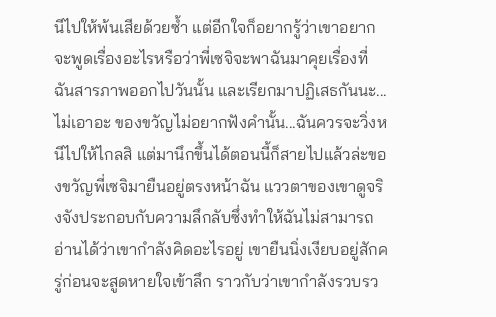นีไปให้พ้นเสียด้วยซ้ำ แต่อีกใจก็อยากรู้ว่าเขาอยากจะพูดเรื่องอะไรหรือว่าพี่เซจิจะพาฉันมาคุยเรื่องที่ฉันสารภาพออกไปวันนั้น และเรียกมาปฏิเสธกันนะ...ไม่เอาอะ ของขวัญไม่อยากฟังคำนั้น...ฉันควรจะวิ่งหนีไปให้ไกลสิ แต่มานึกขึ้นได้ตอนนี้ก็สายไปแล้วล่ะของขวัญพี่เซจิมายืนอยู่ตรงหน้าฉัน แววตาของเขาดูจริงจังประกอบกับความลึกลับซึ่งทำให้ฉันไม่สามารถอ่านได้ว่าเขากำลังคิดอะไรอยู่ เขายืนนิ่งเงียบอยู่สักครู่ก่อนจะสูดหายใจเข้าลึก ราวกับว่าเขากำลังรวบรว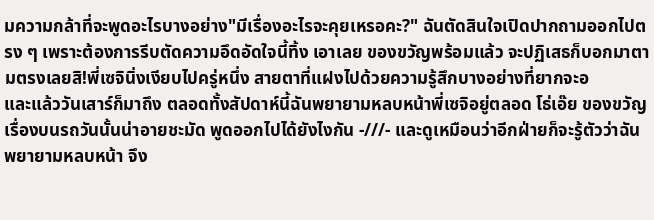มความกล้าที่จะพูดอะไรบางอย่าง"มีเรื่องอะไรจะคุยเหรอคะ?" ฉันตัดสินใจเปิดปากถามออกไปตรง ๆ เพราะต้องการรีบตัดความอึดอัดใจนี้ทิ้ง เอาเลย ของขวัญพร้อมแล้ว จะปฏิเสธก็บอกมาตามตรงเลยสิ!พี่เซจินิ่งเงียบไปครู่หนึ่ง สายตาที่แฝงไปด้วยความรู้สึกบางอย่างที่ยากจะอ
และแล้ววันเสาร์ก็มาถึง ตลอดทั้งสัปดาห์นี้ฉันพยายามหลบหน้าพี่เซจิอยู่ตลอด โธ่เอ๊ย ของขวัญ เรื่องบนรถวันนั้นน่าอายชะมัด พูดออกไปได้ยังไงกัน -///- และดูเหมือนว่าอีกฝ่ายก็จะรู้ตัวว่าฉันพยายามหลบหน้า จึง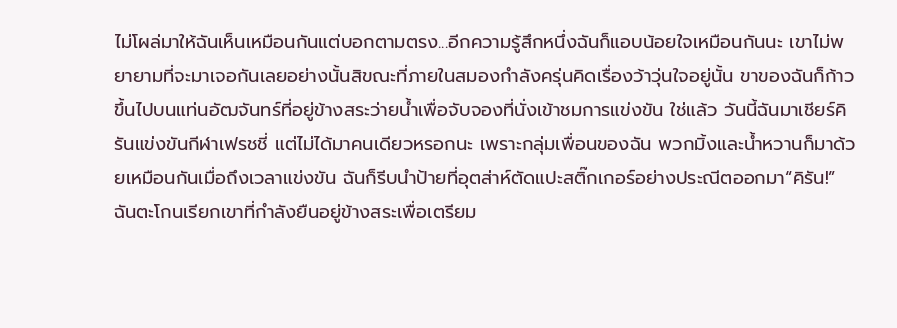ไม่โผล่มาให้ฉันเห็นเหมือนกันแต่บอกตามตรง...อีกความรู้สึกหนึ่งฉันก็แอบน้อยใจเหมือนกันนะ เขาไม่พยายามที่จะมาเจอกันเลยอย่างนั้นสิขณะที่ภายในสมองกำลังครุ่นคิดเรื่องว้าวุ่นใจอยู่นั้น ขาของฉันก็ก้าวขึ้นไปบนแท่นอัฒจันทร์ที่อยู่ข้างสระว่ายน้ำเพื่อจับจองที่นั่งเข้าชมการแข่งขัน ใช่แล้ว วันนี้ฉันมาเชียร์คิรันแข่งขันกีฬาเฟรชชี่ แต่ไม่ได้มาคนเดียวหรอกนะ เพราะกลุ่มเพื่อนของฉัน พวกมิ้งและน้ำหวานก็มาด้วยเหมือนกันเมื่อถึงเวลาแข่งขัน ฉันก็รีบนำป้ายที่อุตส่าห์ตัดแปะสติ๊กเกอร์อย่างประณีตออกมา“คิรัน!” ฉันตะโกนเรียกเขาที่กำลังยืนอยู่ข้างสระเพื่อเตรียม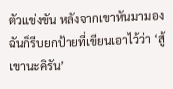ตัวแข่งขัน หลังจากเขาหันมามองฉันก็รีบยกป้ายที่เขียนเอาไว้ว่า ‘สู้เขานะคิรัน’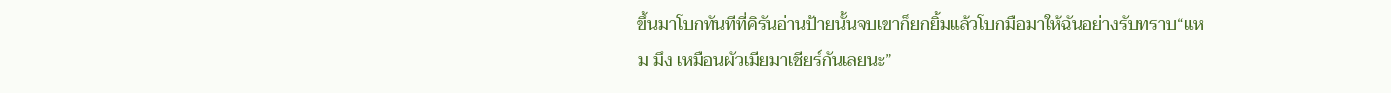ขึ้นมาโบกทันทีที่คิรันอ่านป้ายนั้นจบเขาก็ยกยิ้มแล้วโบกมือมาให้ฉันอย่างรับทราบ“แหม มึง เหมือนผัวเมียมาเชียร์กันเลยนะ”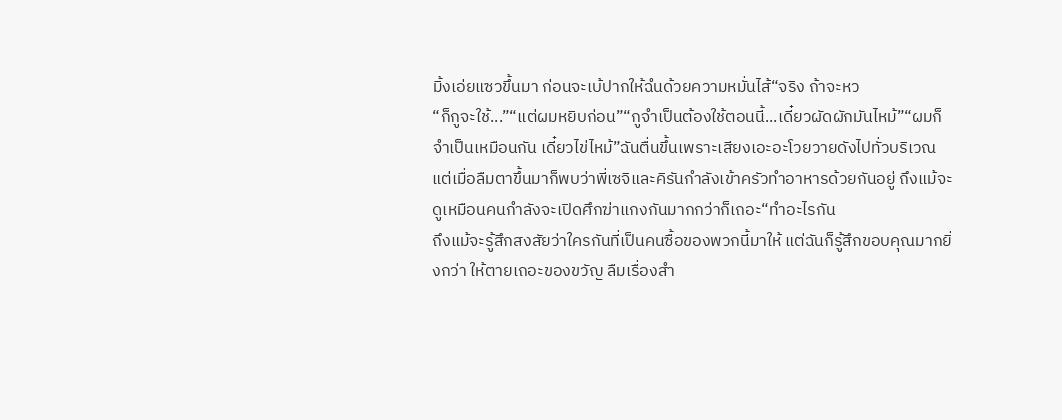มิ้งเอ่ยแซวขึ้นมา ก่อนจะเบ้ปากให้ฉํนด้วยความหมั่นไส้“จริง ถ้าจะหว
“ก็กูจะใช้...”“แต่ผมหยิบก่อน”“กูจำเป็นต้องใช้ตอนนี้...เดี๋ยวผัดผักมันไหม้”“ผมก็จำเป็นเหมือนกัน เดี๋ยวไข่ไหม้”ฉันตื่นขึ้นเพราะเสียงเอะอะโวยวายดังไปทั่วบริเวณ แต่เมื่อลืมตาขึ้นมาก็พบว่าพี่เซจิและคิรันกำลังเข้าครัวทำอาหารด้วยกันอยู่ ถึงแม้จะดูเหมือนคนกำลังจะเปิดศึกฆ่าแกงกันมากกว่าก็เถอะ“ทำอะไรกัน
ถึงแม้จะรู้สึกสงสัยว่าใครกันที่เป็นคนซื้อของพวกนี้มาให้ แต่ฉันก็รู้สึกขอบคุณมากยิ่งกว่า ให้ตายเถอะของขวัญ ลืมเรื่องสำ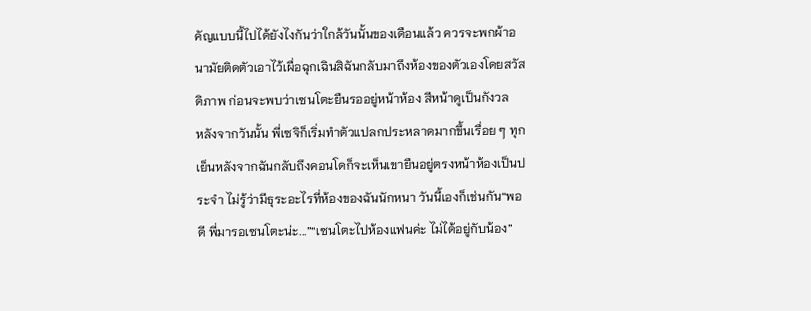คัญแบบนี้ไปได้ยังไงกันว่าใกล้วันนั้นของเดือนแล้ว ควรจะพกผ้าอนามัยติดตัวเอาไว้เผื่อฉุกเฉินสิฉันกลับมาถึงห้องของตัวเองโดยสวัสดิภาพ ก่อนจะพบว่าเซนโตะยืนรออยู่หน้าห้อง สีหน้าดูเป็นกังวล
หลังจากวันนั้น พี่เซจิก็เริ่มทำตัวแปลกประหลาดมากขึ้นเรื่อย ๆ ทุกเย็นหลังจากฉันกลับถึงคอนโดก็จะเห็นเขายืนอยู่ตรงหน้าห้องเป็นประจำ ไม่รู้ว่ามีธุระอะไรที่ห้องของฉันนักหนา วันนี้เองก็เช่นกัน“พอดี พี่มารอเซนโตะน่ะ...”“เซนโตะไปห้องแฟนค่ะ ไม่ได้อยู่กับน้อง”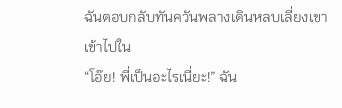ฉันตอบกลับทันควันพลางเดินหลบเลี่ยงเขาเข้าไปใน
“โอ๊ย! พี่เป็นอะไรเนี่ยะ!” ฉัน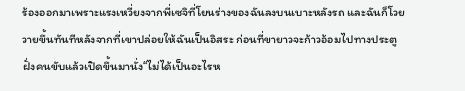ร้องออกมาเพราะแรงเหวี่ยงจากพี่เซจิที่โยนร่างของฉันลงบนเบาะหลังรถ และฉันก็โวยวายขึ้นทันทีหลังจากที่เขาปล่อยให้ฉันเป็นอิสระ ก่อนที่ขายาวจะก้าวอ้อมไปทางประตูฝั่งคนขับแล้วเปิดขึ้นมานั่ง“ไม่ได้เป็นอะไรห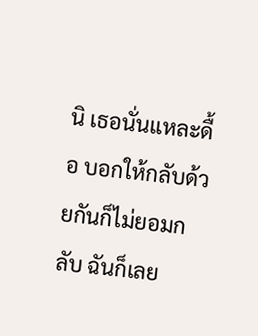นิ เธอนั่นแหละดื้อ บอกให้กลับด้วยกันก็ไม่ยอมกลับ ฉันก็เลย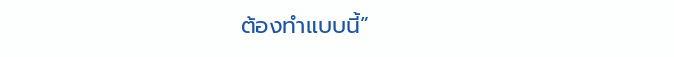ต้องทำแบบนี้”